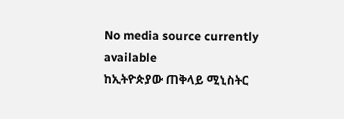No media source currently available
ከኢትዮጵያው ጠቅላይ ሚኒስትር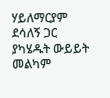ሃይለማርያም ደሳለኝ ጋር ያካሄዱት ውይይት መልካም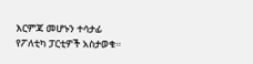እርምጃ መሆኑን ተሳታፊ የፖለቲካ ፓርቲዎች አስታወቁ።